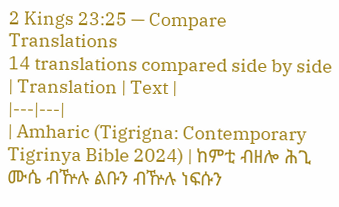2 Kings 23:25 — Compare Translations
14 translations compared side by side
| Translation | Text |
|---|---|
| Amharic (Tigrigna: Contemporary Tigrinya Bible 2024) | ከምቲ ብዘሎ ሕጊ ሙሴ ብዅሉ ልቡን ብዅሉ ነፍሱን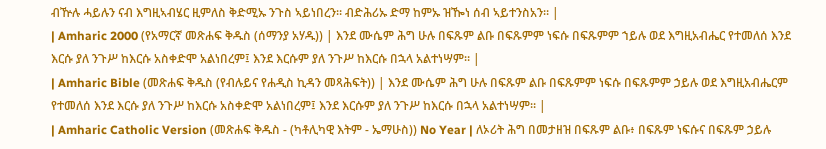ብዅሉ ሓይሉን ናብ እግዚኣብሄር ዚምለስ ቅድሚኡ ንጉስ ኣይነበረን። ብድሕሪኡ ድማ ከምኡ ዝዀነ ሰብ ኣይተንስአን። |
| Amharic 2000 (የአማርኛ መጽሐፍ ቅዱስ (ሰማንያ አሃዱ)) | እንደ ሙሴም ሕግ ሁሉ በፍጹም ልቡ በፍጹምም ነፍሱ በፍጹምም ኀይሉ ወደ እግዚአብሔር የተመለሰ እንደ እርሱ ያለ ንጉሥ ከእርሱ አስቀድሞ አልነበረም፤ እንደ እርሱም ያለ ንጉሥ ከእርሱ በኋላ አልተነሣም። |
| Amharic Bible (መጽሐፍ ቅዱስ (የብሉይና የሐዲስ ኪዳን መጻሕፍት)) | እንደ ሙሴም ሕግ ሁሉ በፍጹም ልቡ በፍጹምም ነፍሱ በፍጹምም ኃይሉ ወደ እግዚአብሔርም የተመለሰ እንደ እርሱ ያለ ንጉሥ ከእርሱ አስቀድሞ አልነበረም፤ እንደ እርሱም ያለ ንጉሥ ከእርሱ በኋላ አልተነሣም። |
| Amharic Catholic Version (መጽሐፍ ቅዱስ - (ካቶሊካዊ እትም - ኤማሁስ)) No Year | ለኦሪት ሕግ በመታዘዝ በፍጹም ልቡ፥ በፍጹም ነፍሱና በፍጹም ኃይሉ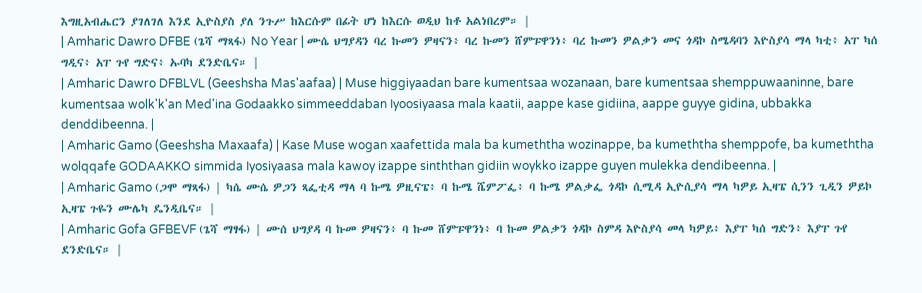እግዚአብሔርን ያገለገለ እንደ ኢዮስያስ ያለ ንጉሥ ከእርሱም በፊት ሆነ ከእርሱ ወዲህ ከቶ አልነበረም። |
| Amharic Dawro DFBE (ጌሻ ማጻፋ) No Year | ሙሴ ህግያዳን ባረ ኩመን ዎዛናን፥ ባረ ኩመን ሸምፑዋንነ፥ ባረ ኩመን ዎልቃን መና ጎዳኮ ስሜዳባን እዮስያሳ ማላ ካቲ፥ አፐ ካሰ ግዲና፥ አፐ ጉየ ግድና፥ ኡባካ ደንድቤና። |
| Amharic Dawro DFBLVL (Geeshsha Mas'aafaa) | Muse higgiyaadan bare kumentsaa wozanaan, bare kumentsaa shemppuwaaninne, bare kumentsaa wolk'k'an Med'ina Godaakko simmeeddaban Iyoosiyaasa mala kaatii, aappe kase gidiina, aappe guyye gidina, ubbakka denddibeenna. |
| Amharic Gamo (Geeshsha Maxaafa) | Kase Muse wogan xaafettida mala ba kumeththa wozinappe, ba kumeththa shemppofe, ba kumeththa wolqqafe GODAAKKO simmida Iyosiyaasa mala kawoy izappe sinththan gidiin woykko izappe guyen mulekka dendibeenna. |
| Amharic Gamo (ጋሞ ማጻፋ) | ካሴ ሙሴ ዎጋን ጻፌቲዳ ማላ ባ ኩሜ ዎዚናፔ፥ ባ ኩሜ ሼምፖፌ፥ ባ ኩሜ ዎልቃፌ ጎዳኮ ሲሚዳ ኢዮሲያሳ ማላ ካዎይ ኢዛፔ ሲንን ጊዲን ዎይኮ ኢዛፔ ጉዬን ሙሌካ ዴንዲቤና። |
| Amharic Gofa GFBEVF (ጌሻ ማፃፋ) | ሙሰ ህግያዳ ባ ኩመ ዎዛናን፥ ባ ኩመ ሸምፑዋንነ፥ ባ ኩመ ዎልቃን ጎዳኮ ስምዳ እዮስያሳ መላ ካዎይ፥ እያፐ ካሰ ግድን፥ እያፐ ጉየ ደንድቤና። |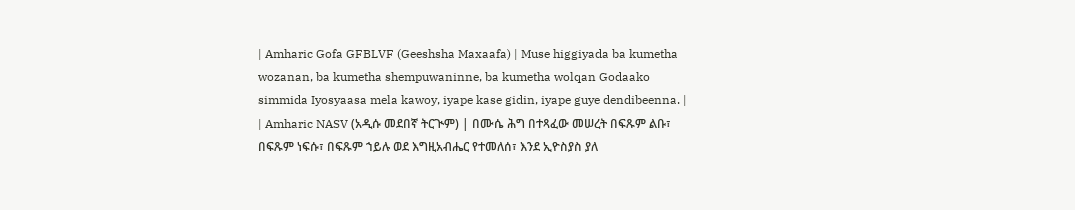| Amharic Gofa GFBLVF (Geeshsha Maxaafa) | Muse higgiyada ba kumetha wozanan, ba kumetha shempuwaninne, ba kumetha wolqan Godaako simmida Iyosyaasa mela kawoy, iyape kase gidin, iyape guye dendibeenna. |
| Amharic NASV (አዲሱ መደበኛ ትርጒም) | በሙሴ ሕግ በተጻፈው መሠረት በፍጹም ልቡ፣ በፍጹም ነፍሱ፣ በፍጹም ኀይሉ ወደ እግዚአብሔር የተመለሰ፣ እንደ ኢዮስያስ ያለ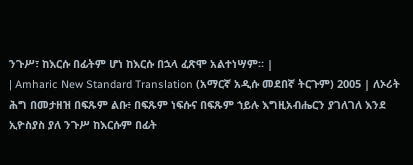ንጉሥ፣ ከእርሱ በፊትም ሆነ ከእርሱ በኋላ ፈጽሞ አልተነሣም። |
| Amharic New Standard Translation (አማርኛ አዲሱ መደበኛ ትርጉም) 2005 | ለኦሪት ሕግ በመታዘዝ በፍጹም ልቡ፥ በፍጹም ነፍሱና በፍጹም ኀይሉ እግዚአብሔርን ያገለገለ እንደ ኢዮስያስ ያለ ንጉሥ ከእርሱም በፊት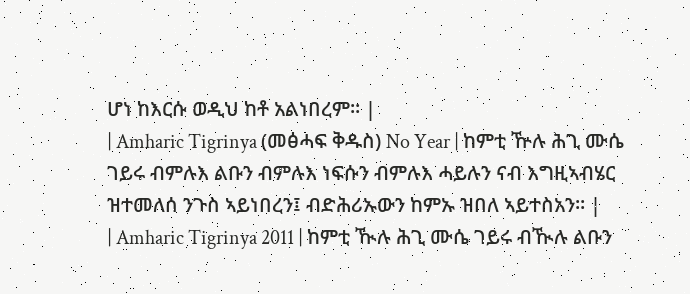ሆነ ከእርሱ ወዲህ ከቶ አልነበረም። |
| Amharic Tigrinya (መፅሓፍ ቅዱስ) No Year | ከምቲ ዅሉ ሕጊ ሙሴ ገይሩ ብምሉእ ልቡን ብምሉእ ነፍሱን ብምሉእ ሓይሉን ናብ እግዚኣብሄር ዝተመለሰ ንጉስ ኣይነበረን፤ ብድሕሪኡውን ከምኡ ዝበለ ኣይተስአን። |
| Amharic Tigrinya 2011 | ከምቲ ዂሉ ሕጊ ሙሴ ገይሩ ብዂሉ ልቡን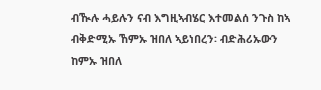ብዂሉ ሓይሉን ናብ እግዚኣብሄር እተመልሰ ንጉስ ከኣ ብቅድሚኡ ኸምኡ ዝበለ ኣይነበረን፡ ብድሕሪኡውን ከምኡ ዝበለ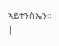ኣይተንስኤን። |